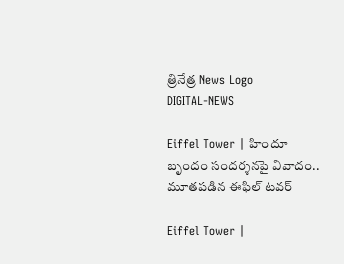త్రినేత్ర News Logo
DIGITAL-NEWS

Eiffel Tower | హిందూ బృందం సంద‌ర్శ‌న‌పై వివాదం.. మూత‌ప‌డిన ఈఫిల్ ట‌వ‌ర్‌

Eiffel Tower |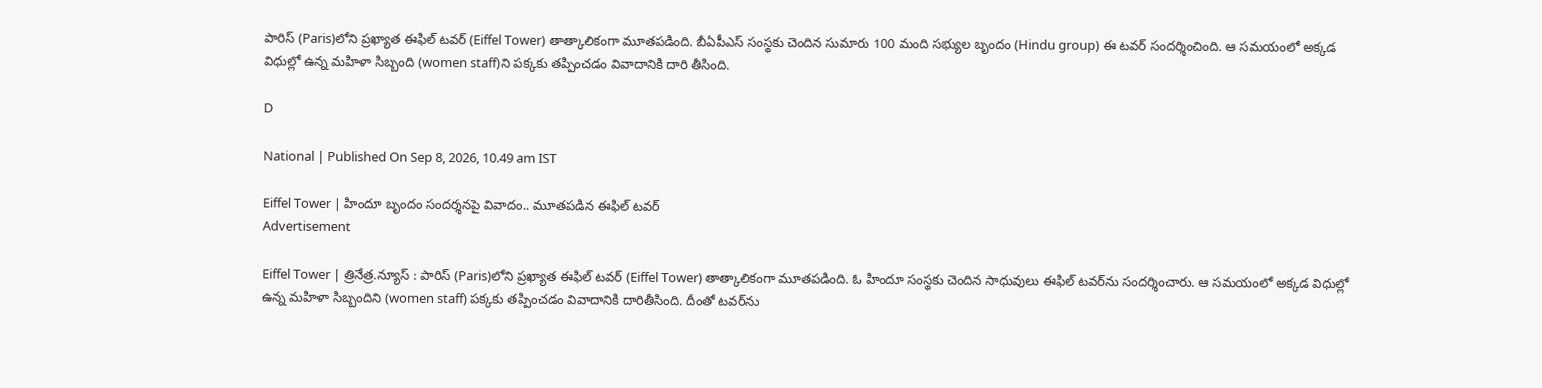పారిస్ (Paris)లోని ప్ర‌ఖ్యాత ఈఫిల్ ట‌వ‌ర్ (Eiffel Tower) తాత్కాలికంగా మూత‌ప‌డింది. బీఏపీఎస్ సంస్థకు చెందిన సుమారు 100 మంది సభ్యుల బృందం (Hindu group) ఈ ట‌వ‌ర్ సందర్శించింది. ఆ స‌మ‌యంలో అక్క‌డ విధుల్లో ఉన్న మ‌హిళా సిబ్బంది (women staff)ని ప‌క్క‌కు త‌ప్పించ‌డం వివాదానికి దారి తీసింది.

D

National | Published On Sep 8, 2026, 10.49 am IST

Eiffel Tower | హిందూ బృందం సంద‌ర్శ‌న‌పై వివాదం.. మూత‌ప‌డిన ఈఫిల్ ట‌వ‌ర్‌
Advertisement

Eiffel Tower | త్రినేత్ర‌.న్యూస్ : పారిస్ (Paris)లోని ప్ర‌ఖ్యాత ఈఫిల్ ట‌వ‌ర్ (Eiffel Tower) తాత్కాలికంగా మూత‌ప‌డింది. ఓ హిందూ సంస్థ‌కు చెందిన సాధువులు ఈఫిల్ ట‌వర్‌ను సంద‌ర్శించారు. ఆ స‌మ‌యంలో అక్క‌డ విధుల్లో ఉన్న మ‌హిళా సిబ్బందిని (women staff) ప‌క్క‌కు త‌ప్పించ‌డం వివాదానికి దారితీసింది. దీంతో ట‌వ‌ర్‌ను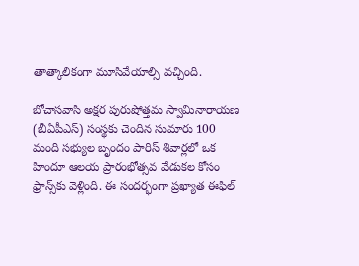తాత్కాలికంగా మూసివేయాల్సి వ‌చ్చింది.

బోచాసవాసి అక్షర పురుషోత్తమ స్వామినారాయణ (బీఏపీఎస్) సంస్థకు చెందిన సుమారు 100 మంది సభ్యుల బృందం పారిస్ శివార్లలో ఒక హిందూ ఆలయ ప్రారంభోత్సవ వేడుకల కోసం ఫ్రాన్స్‌కు వెళ్లింది. ఈ సంద‌ర్భంగా ప్ర‌ఖ్యాత ఈఫిల్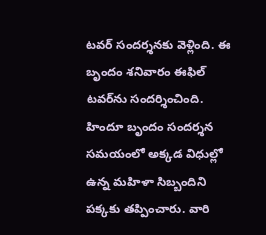ట‌వ‌ర్ సంద‌ర్శ‌న‌కు వెళ్లింది. ఈ బృందం శ‌నివారం ఈఫిల్ టవర్‌ను సందర్శించింది. హిందూ బృందం సంద‌ర్శ‌న‌ సమయంలో అక్క‌డ విధుల్లో ఉన్న‌ మహిళా సిబ్బందిని ప‌క్క‌కు త‌ప్పించారు. వారి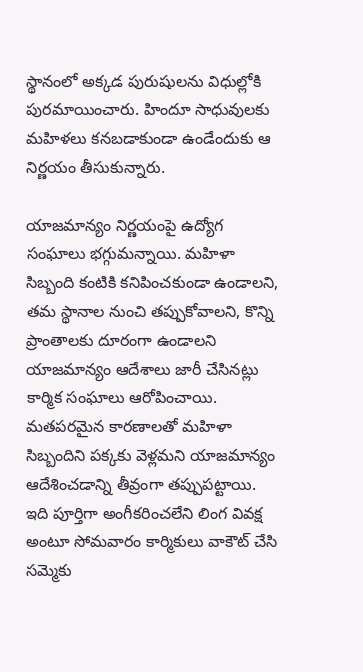స్థానంలో అక్క‌డ పురుషుల‌ను విధుల్లోకి పుర‌మాయించారు. హిందూ సాధువుల‌కు మ‌హిళ‌లు క‌న‌బ‌డాకుండా ఉండేందుకు ఆ నిర్ణ‌యం తీసుకున్నారు.

యాజ‌మాన్యం నిర్ణ‌యంపై ఉద్యోగ సంఘాలు భ‌గ్గుమ‌న్నాయి. మహిళా సిబ్బంది కంటికి కనిపించకుండా ఉండాలని, తమ స్థానాల నుంచి తప్పుకోవాలని, కొన్ని ప్రాంతాలకు దూరంగా ఉండాలని యాజమాన్యం ఆదేశాలు జారీ చేసినట్లు కార్మిక సంఘాలు ఆరోపించాయి. మతపరమైన కారణాలతో మహిళా సిబ్బందిని పక్కకు వెళ్లమని యాజమాన్యం ఆదేశించడాన్ని తీవ్రంగా తప్పుపట్టాయి. ఇది పూర్తిగా అంగీకరించలేని లింగ వివక్ష అంటూ సోమవారం కార్మికులు వాకౌట్ చేసి సమ్మెకు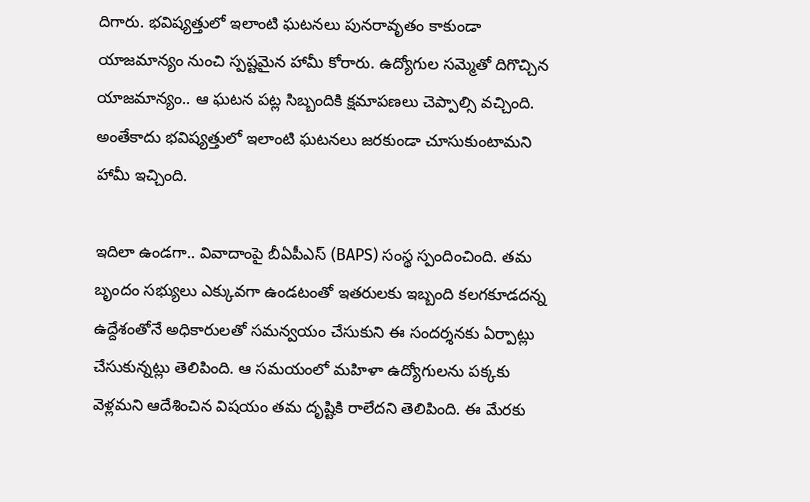దిగారు. భవిష్యత్తులో ఇలాంటి ఘ‌ట‌న‌లు పునరావృతం కాకుండా యాజమాన్యం నుంచి స్పష్టమైన హామీ కోరారు. ఉద్యోగుల స‌మ్మెతో దిగొచ్చిన యాజ‌మాన్యం.. ఆ ఘ‌ట‌న ప‌ట్ల సిబ్బందికి క్ష‌మాప‌ణ‌లు చెప్పాల్సి వ‌చ్చింది. అంతేకాదు భ‌విష్య‌త్తులో ఇలాంటి ఘ‌ట‌నలు జ‌ర‌కుండా చూసుకుంటామ‌ని హామీ ఇచ్చింది.

ఇదిలా ఉండ‌గా.. వివాదాంపై బీఏపీఎస్ (BAPS) సంస్థ స్పందించింది. త‌మ‌ బృందం స‌భ్యులు ఎక్కువ‌గా ఉండ‌టంతో ఇత‌రుల‌కు ఇబ్బంది క‌లగ‌కూడ‌ద‌న్న ఉద్దేశంతోనే అధికారుల‌తో స‌మ‌న్వ‌యం చేసుకుని ఈ సందర్శ‌న‌కు ఏర్పాట్లు చేసుకున్న‌ట్లు తెలిపింది. ఆ స‌మ‌యంలో మ‌హిళా ఉద్యోగుల‌ను ప‌క్క‌కు వెళ్ల‌మ‌ని ఆదేశించిన విష‌యం త‌మ దృష్టికి రాలేద‌ని తెలిపింది. ఈ మేర‌కు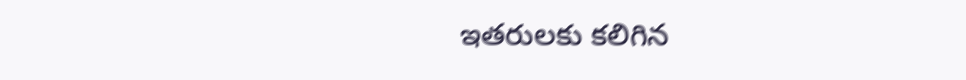ఇత‌రుల‌కు క‌లిగిన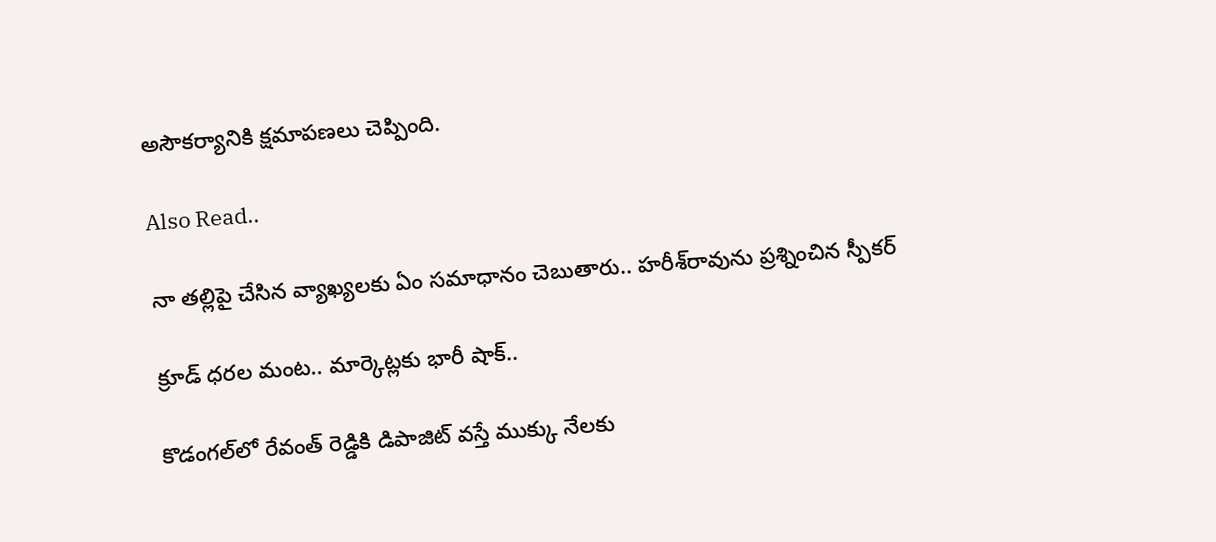అసౌక‌ర్యానికి క్ష‌మాప‌ణ‌లు చెప్పింది.

Also Read..

నా తల్లిపై చేసిన వ్యాఖ్యలకు ఏం సమాధానం చెబుతారు.. హరీశ్‌రావును ప్ర‌శ్నించిన‌ స్పీకర్

క్రూడ్ ధరల మంట.. మార్కెట్లకు భారీ షాక్..

కొడంగ‌ల్‌లో రేవంత్ రెడ్డికి డిపాజిట్ వ‌స్తే ముక్కు నేల‌కు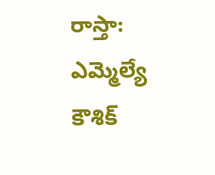రాస్తా: ఎమ్మెల్యే కౌశిక్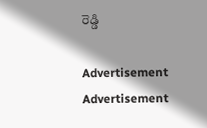రెడ్డి

Advertisement
Advertisement